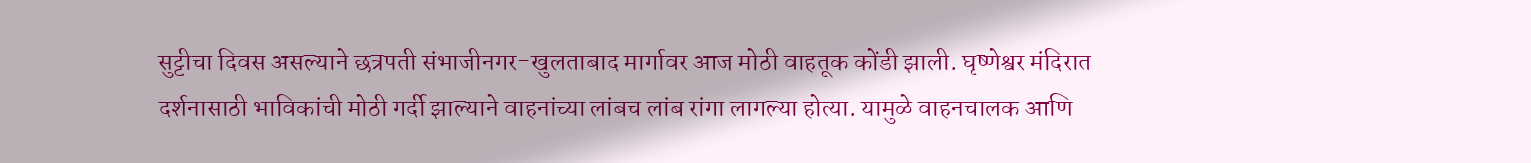सुट्टीचा दिवस असल्याने छत्रपती संभाजीनगर-खुलताबाद मार्गावर आज मोठी वाहतूक कोंडी झाली. घृष्णेश्वर मंदिरात दर्शनासाठी भाविकांची मोठी गर्दी झाल्याने वाहनांच्या लांबच लांब रांगा लागल्या होत्या. यामुळे वाहनचालक आणि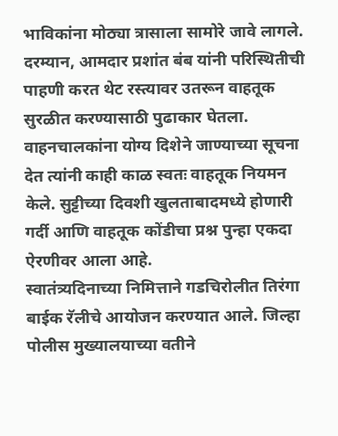भाविकांना मोठ्या त्रासाला सामोरे जावे लागले. दरम्यान, आमदार प्रशांत बंब यांनी परिस्थितीची पाहणी करत थेट रस्त्यावर उतरून वाहतूक सुरळीत करण्यासाठी पुढाकार घेतला. वाहनचालकांना योग्य दिशेने जाण्याच्या सूचना देत त्यांनी काही काळ स्वतः वाहतूक नियमन केले. सुट्टीच्या दिवशी खुलताबादमध्ये होणारी गर्दी आणि वाहतूक कोंडीचा प्रश्न पुन्हा एकदा ऐरणीवर आला आहे.
स्वातंत्र्यदिनाच्या निमित्ताने गडचिरोलीत तिरंगा बाईक रॅलीचे आयोजन करण्यात आले. जिल्हा पोलीस मुख्यालयाच्या वतीने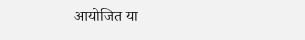आयोजित या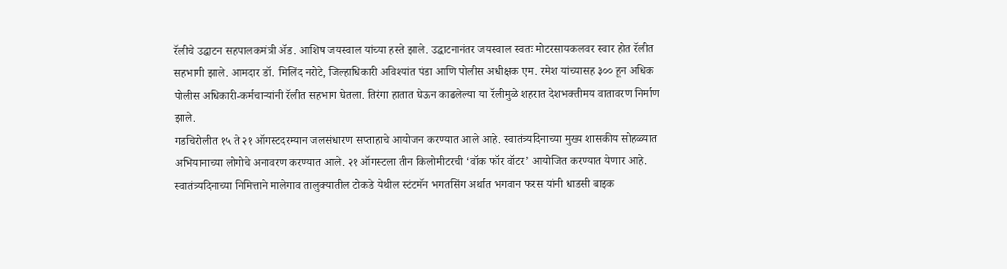रॅलीचे उद्घाटन सहपालकमंत्री ॲड. आशिष जयस्वाल यांच्या हस्ते झाले. उद्घाटनानंतर जयस्वाल स्वतः मोटरसायकलवर स्वार होत रॅलीत सहभागी झाले. आमदार डॉ. मिलिंद नरोटे, जिल्हाधिकारी अविश्यांत पंडा आणि पोलीस अधीक्षक एम. रमेश यांच्यासह ३०० हून अधिक पोलीस अधिकारी-कर्मचाऱ्यांनी रॅलीत सहभाग घेतला. तिरंगा हातात घेऊन काढलेल्या या रॅलीमुळे शहरात देशभक्तीमय वातावरण निर्माण झाले.
गडचिरोलीत १५ ते २१ ऑगस्टदरम्यान जलसंधारण सप्ताहाचे आयोजन करण्यात आले आहे. स्वातंत्र्यदिनाच्या मुख्य शासकीय सोहळ्यात अभियानाच्या लोगोचे अनावरण करण्यात आले. २१ ऑगस्टला तीन किलोमीटरची ‘वॉक फॉर वॉटर’ आयोजित करण्यात येणार आहे.
स्वातंत्र्यदिनाच्या निमित्ताने मालेगाव तालुक्यातील टोकडे येथील स्टंटमॅन भगतसिंग अर्थात भगवान फरस यांनी धाडसी बाइक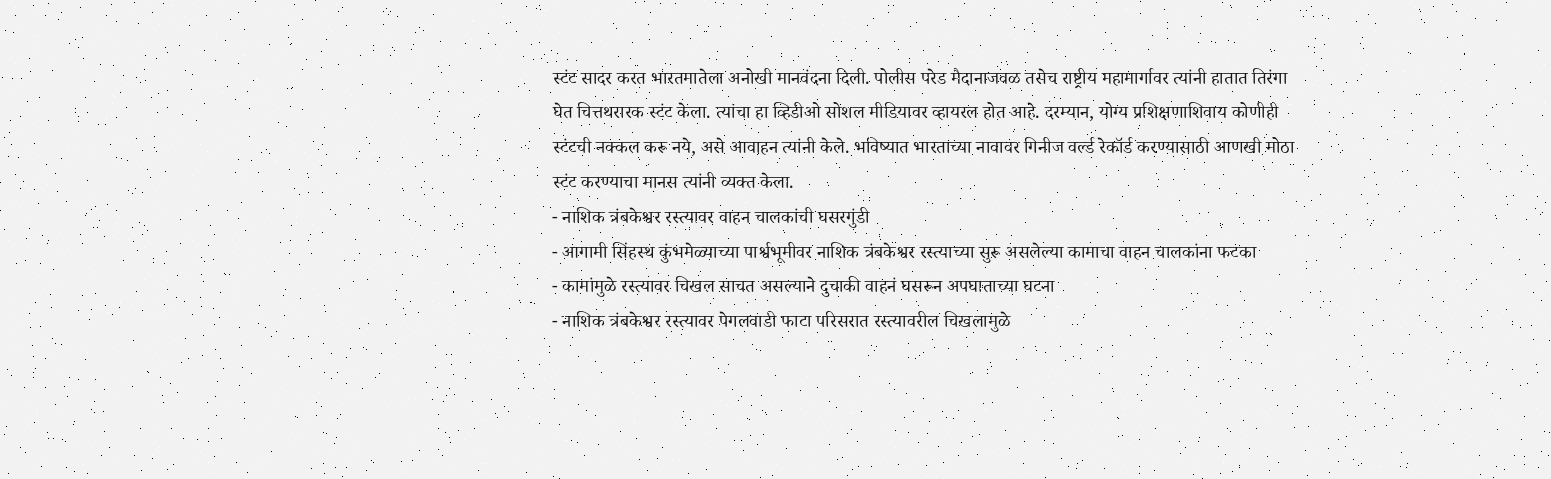स्टंट सादर करत भारतमातेला अनोखी मानवंदना दिली. पोलीस परेड मैदानाजवळ तसेच राष्ट्रीय महामार्गावर त्यांनी हातात तिरंगा घेत चित्तथरारक स्टंट केला. त्यांचा हा व्हिडीओ सोशल मीडियावर व्हायरल होत आहे. दरम्यान, योग्य प्रशिक्षणाशिवाय कोणीही स्टंटची नक्कल करू नये, असे आवाहन त्यांनी केले. भविष्यात भारताच्या नावावर गिनीज वर्ल्ड रेकॉर्ड करण्यासाठी आणखी मोठा स्टंट करण्याचा मानस त्यांनी व्यक्त केला.
- नाशिक त्रंबकेश्वर रस्त्यावर वाहन चालकांची घसरगुंडी
- आगामी सिंहस्थ कुंभमेळ्याच्या पार्श्वभूमीवर नाशिक त्रंबकेश्वर रस्त्याच्या सुरू असलेल्या कामाचा वाहन चालकांना फटका
- कामांमुळे रस्त्यावर चिखल साचत असल्याने दुचाकी वाहनं घसरून अपघाताच्या घटना
- नाशिक त्रंबकेश्वर रस्त्यावर पेगलवाडी फाटा परिसरात रस्त्यावरील चिखलामुळे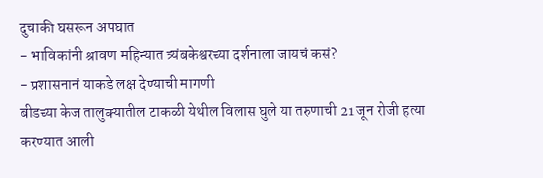दुचाकी घसरून अपघात
- भाविकांनी श्रावण महिन्यात त्र्यंबकेश्वरच्या दर्शनाला जायचं कसं?
- प्रशासनानं याकडे लक्ष देण्याची मागणी
बीडच्या केज तालुक्यातील टाकळी येथील विलास घुले या तरुणाची 21 जून रोजी हत्या करण्यात आली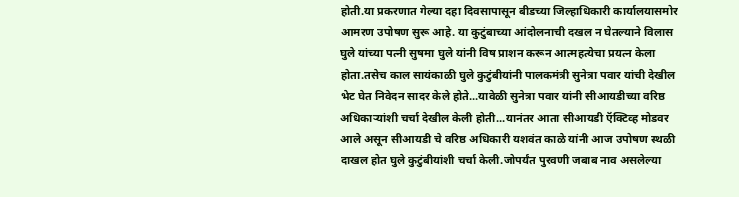होती.या प्रकरणात गेल्या दहा दिवसापासून बीडच्या जिल्हाधिकारी कार्यालयासमोर आमरण उपोषण सुरू आहे. या कुटुंबाच्या आंदोलनाची दखल न घेतल्याने विलास घुले यांच्या पत्नी सुषमा घुले यांनी विष प्राशन करून आत्महत्येचा प्रयत्न केला होता.तसेच काल सायंकाळी घुले कुटुंबीयांनी पालकमंत्री सुनेत्रा पवार यांची देखील भेट घेत निवेदन सादर केले होते...यावेळी सुनेत्रा पवार यांनी सीआयडीच्या वरिष्ठ अधिकाऱ्यांशी चर्चा देखील केली होती...यानंतर आता सीआयडी ऍक्टिव्ह मोडवर आले असून सीआयडी चे वरिष्ठ अधिकारी यशवंत काळे यांनी आज उपोषण स्थळी दाखल होत घुले कुटुंबीयांशी चर्चा केली.जोपर्यंत पुरवणी जबाब नाव असलेल्या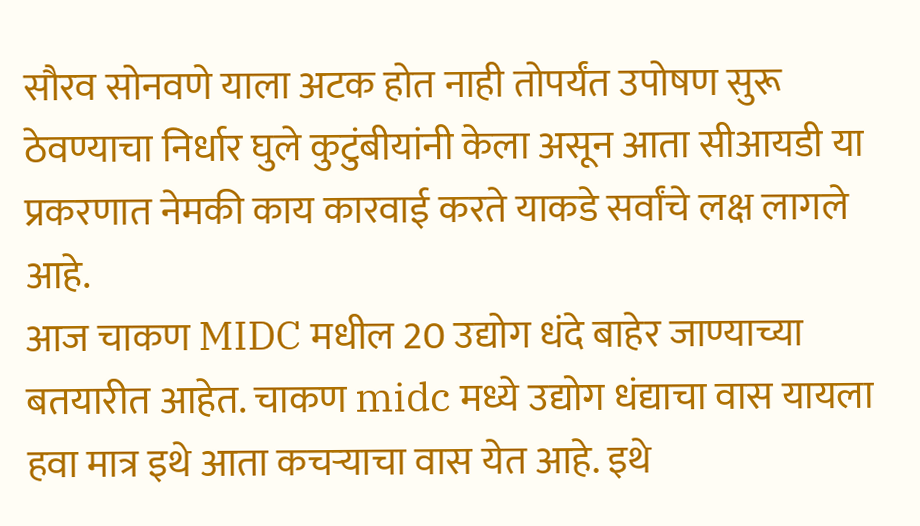सौरव सोनवणे याला अटक होत नाही तोपर्यंत उपोषण सुरू ठेवण्याचा निर्धार घुले कुटुंबीयांनी केला असून आता सीआयडी या प्रकरणात नेमकी काय कारवाई करते याकडे सर्वांचे लक्ष लागले आहे.
आज चाकण MIDC मधील 20 उद्योग धंदे बाहेर जाण्याच्या बतयारीत आहेत. चाकण midc मध्ये उद्योग धंद्याचा वास यायला हवा मात्र इथे आता कचऱ्याचा वास येत आहे. इथे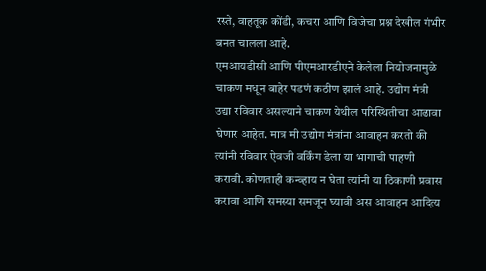रस्ते, वाहतूक कोंडी, कचरा आणि विजेचा प्रश्न देखील गंभीर बनत चालला आहे.
एमआयडीसी आणि पीएमआरडीएने केलेला नियोजनामुळे चाकण मधून बाहेर पडणं कठीण झालं आहे. उद्योग मंत्री उद्या रविवार असल्याने चाकण येथील परिस्थितीचा आढावा घेणार आहेत. मात्र मी उद्योग मंत्रांना आवाहन करतो की त्यांनी रविवार ऐवजी वर्किंग डेला या भागाची पाहणी करावी. कोणताही कन्व्हाय न घेता त्यांनी या ठिकाणी प्रवास करावा आणि समस्या समजून घ्यावी अस आवाहन आदित्य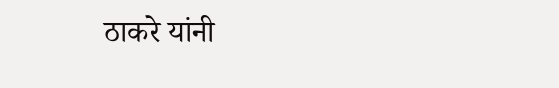ठाकरे यांनी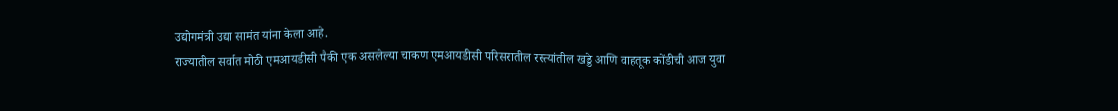उद्योगमंत्री उद्या सामंत यांना केला आहे.
राज्यातील सर्वात मोठी एमआयडीसी पैकी एक असलेल्या चाकण एमआयडीसी परिसरातील रस्त्यांतील खड्डे आणि वाहतूक कोंडीची आज युवा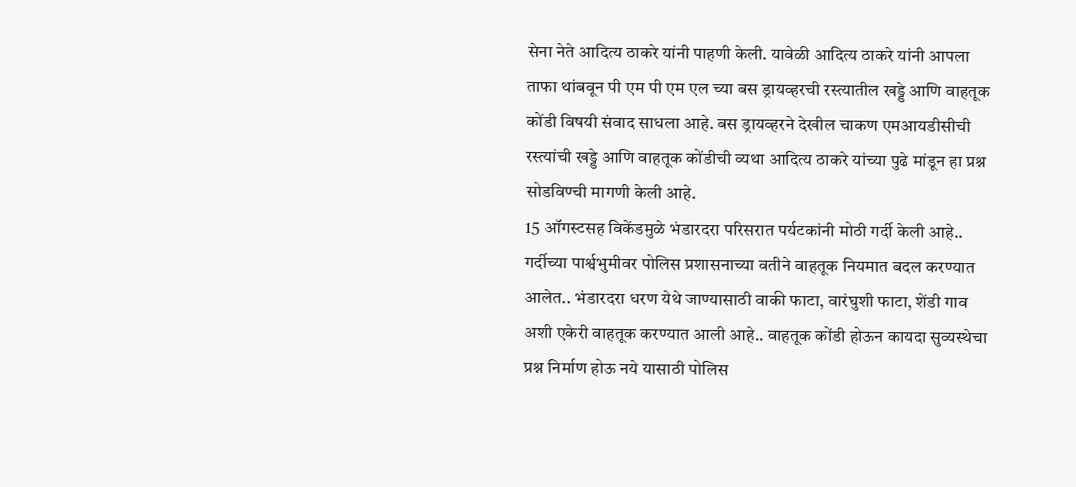सेना नेते आदित्य ठाकरे यांनी पाहणी केली. यावेळी आदित्य ठाकरे यांनी आपला ताफा थांबवून पी एम पी एम एल च्या बस ड्रायव्हरची रस्त्यातील खड्डे आणि वाहतूक कोंडी विषयी संवाद साधला आहे. बस ड्रायव्हरने देखील चाकण एमआयडीसीची रस्त्यांची खड्डे आणि वाहतूक कोंडीची व्यथा आदित्य ठाकरे यांच्या पुढे मांडून हा प्रश्न सोडविण्ची मागणी केली आहे.
15 ऑगस्टसह विकेंडमुळे भंडारदरा परिसरात पर्यटकांनी मोठी गर्दी केली आहे.. गर्दीच्या पार्श्वभुमीवर पोलिस प्रशासनाच्या वतीने वाहतूक नियमात बदल करण्यात आलेत.. भंडारदरा धरण येथे जाण्यासाठी वाकी फाटा, वारंघुशी फाटा, शेंडी गाव अशी एकेरी वाहतूक करण्यात आली आहे.. वाहतूक कोंडी होऊन कायदा सुव्यस्थेचा प्रश्न निर्माण होऊ नये यासाठी पोलिस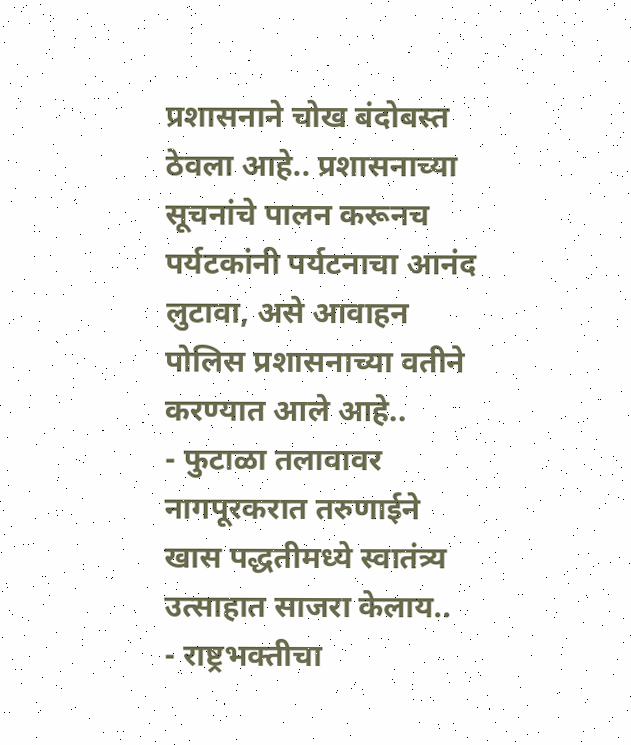प्रशासनाने चोख बंदोबस्त ठेवला आहे.. प्रशासनाच्या सूचनांचे पालन करूनच पर्यटकांनी पर्यटनाचा आनंद लुटावा, असे आवाहन पोलिस प्रशासनाच्या वतीने करण्यात आले आहे..
- फुटाळा तलावावर नागपूरकरात तरुणाईने खास पद्धतीमध्ये स्वातंत्र्य उत्साहात साजरा केलाय..
- राष्ट्रभक्तीचा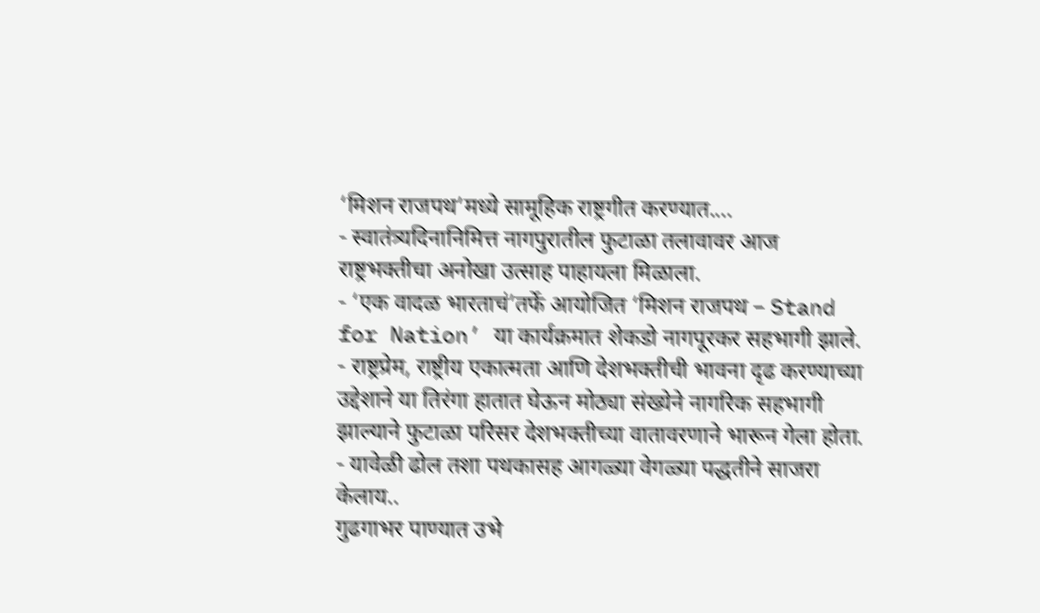‘मिशन राजपथ’मध्ये सामूहिक राष्ट्रगीत करण्यात....
- स्वातंत्र्यदिनानिमित्त नागपुरातील फुटाळा तलावावर आज राष्ट्रभक्तीचा अनोखा उत्साह पाहायला मिळाला.
- ‘एक वादळ भारताचं’तर्फे आयोजित ‘मिशन राजपथ – Stand for Nation’ या कार्यक्रमात शेकडो नागपूरकर सहभागी झाले.
- राष्ट्रप्रेम, राष्ट्रीय एकात्मता आणि देशभक्तीची भावना दृढ करण्याच्या उद्देशाने या तिरंगा हातात घेऊन मोठ्या संख्येने नागरिक सहभागी झाल्याने फुटाळा परिसर देशभक्तीच्या वातावरणाने भारून गेला होता.
- यावेळी ढोल तशा पथकासह आगळ्या वेगळ्या पद्धतीने साजरा केलाय..
गुढगाभर पाण्यात उभे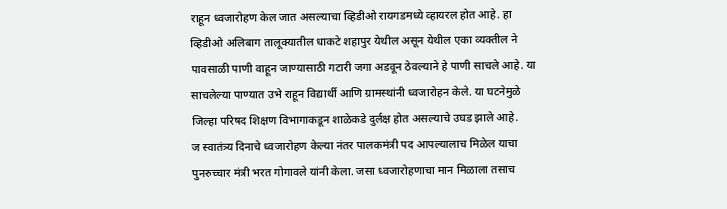राहून ध्वजारोहण केल जात असल्याचा व्हिडीओ रायगडमध्ये व्हायरल होत आहे. हा व्हिडीओ अलिबाग तालूक्यातील धाकटे शहापुर येथील असून येथील एका व्यक्तील ने पावसाळी पाणी वाहून जाण्यासाठी गटारी जगा अडवून ठेवल्याने हे पाणी साचले आहे. या साचलेल्या पाण्यात उभे राहून विद्यार्थी आणि ग्रामस्थांनी ध्वजारोहन केले. या घटनेमुळे जिल्हा परिषद शिक्षण विभागाकडून शाळेकडे दुर्लक्ष होत असल्याचे उघड झाले आहे.
ज स्वातंत्र्य दिनाचे ध्वजारोहण केल्या नंतर पालकमंत्री पद आपल्यालाच मिळेल याचा पुनरुच्चार मंत्री भरत गोगावले यांनी केला. जसा ध्वजारोहणाचा मान मिळाला तसाच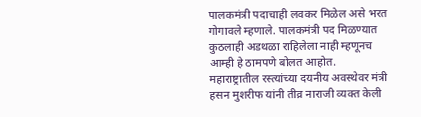पालकमंत्री पदाचाही लवकर मिळेल असे भरत गोगावले म्हणाले. पालकमंत्री पद मिळण्यात कुठलाही अडथळा राहिलेला नाही म्हणूनच आम्ही हे ठामपणे बोलत आहोत.
महाराष्ट्रातील रस्त्यांच्या दयनीय अवस्थेवर मंत्री हसन मुशरीफ यांनी तीव्र नाराजी व्यक्त केली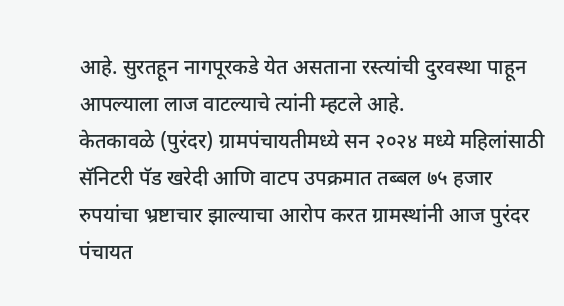आहे. सुरतहून नागपूरकडे येत असताना रस्त्यांची दुरवस्था पाहून आपल्याला लाज वाटल्याचे त्यांनी म्हटले आहे.
केतकावळे (पुरंदर) ग्रामपंचायतीमध्ये सन २०२४ मध्ये महिलांसाठी सॅनिटरी पॅड खरेदी आणि वाटप उपक्रमात तब्बल ७५ हजार रुपयांचा भ्रष्टाचार झाल्याचा आरोप करत ग्रामस्थांनी आज पुरंदर पंचायत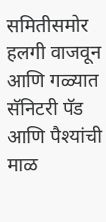समितीसमोर हलगी वाजवून आणि गळ्यात सॅनिटरी पॅड आणि पैश्यांची माळ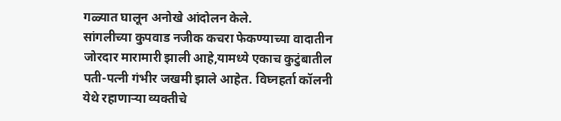गळ्यात घालून अनोखे आंदोलन केले.
सांगलीच्या कुपवाड नजीक कचरा फेकण्याच्या वादातीन जोरदार मारामारी झाली आहे,यामध्ये एकाच कुटुंबातील पती-पत्नी गंभीर जखमी झाले आहेत. विघ्नहर्ता कॉलनी येथे रहाणाऱ्या व्यक्तीचे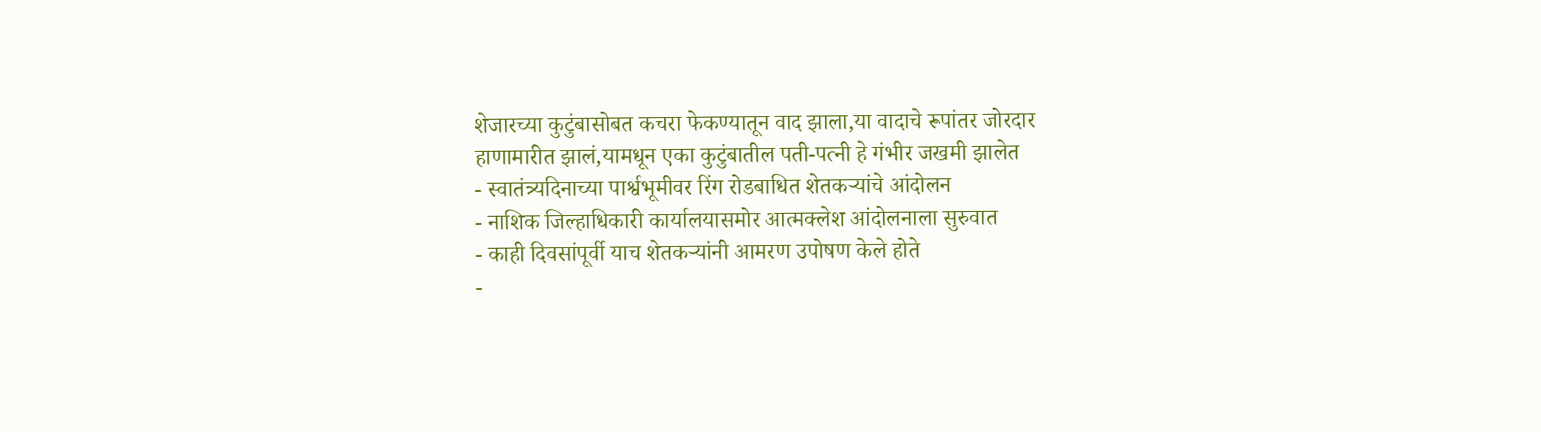शेजारच्या कुटुंबासोबत कचरा फेकण्यातून वाद झाला,या वादाचे रूपांतर जोरदार हाणामारीत झालं,यामधून एका कुटुंबातील पती-पत्नी हे गंभीर जखमी झालेत
- स्वातंत्र्यदिनाच्या पार्श्वभूमीवर रिंग रोडबाधित शेतकऱ्यांचे आंदोलन
- नाशिक जिल्हाधिकारी कार्यालयासमोर आत्मक्लेश आंदोलनाला सुरुवात
- काही दिवसांपूर्वी याच शेतकऱ्यांनी आमरण उपोषण केले होते
-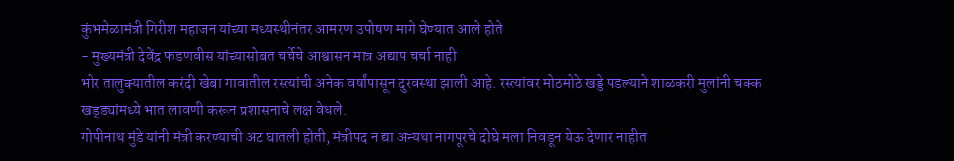कुंभमेळामंत्री गिरीश महाजन यांच्या मध्यस्थीनंतर आमरण उपोषण मागे घेण्यात आले होते
- मुख्यमंत्री देवेंद्र फडणवीस यांच्यासोबत चर्चेचे आश्वासन मात्र अद्याप चर्चा नाही
भोर तालुक्यातील करंदी खेबा गावातील रस्त्यांची अनेक वर्षांपासून दुरवस्था झाली आहे. रस्त्यांवर मोठमोठे खड्डे पडल्याने शाळकरी मुलांनी चक्क खड्ड्यांमध्ये भात लावणी करून प्रशासनाचे लक्ष वेधले.
गोपीनाथ मुंडे यांनी मंत्री करण्याची अट घातली होती, मंत्रीपद न द्या अन्यथा नागपूरचे दोघे मला निवडून येऊ देणार नाहीत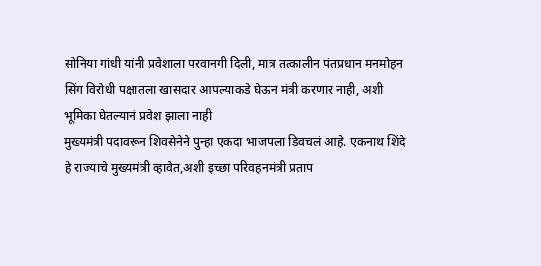सोनिया गांधी यांनी प्रवेशाला परवानगी दिली, मात्र तत्कालीन पंतप्रधान मनमोहन सिंग विरोधी पक्षातला खासदार आपल्याकडे घेऊन मंत्री करणार नाही, अशी भूमिका घेतल्यानं प्रवेश झाला नाही
मुख्यमंत्री पदावरून शिवसेनेने पुन्हा एकदा भाजपला डिवचलं आहे. एकनाथ शिंदे हे राज्याचे मुख्यमंत्री व्हावेत,अशी इच्छा परिवहनमंत्री प्रताप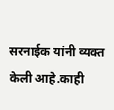सरनाईक यांनी व्यक्त केली आहे.काही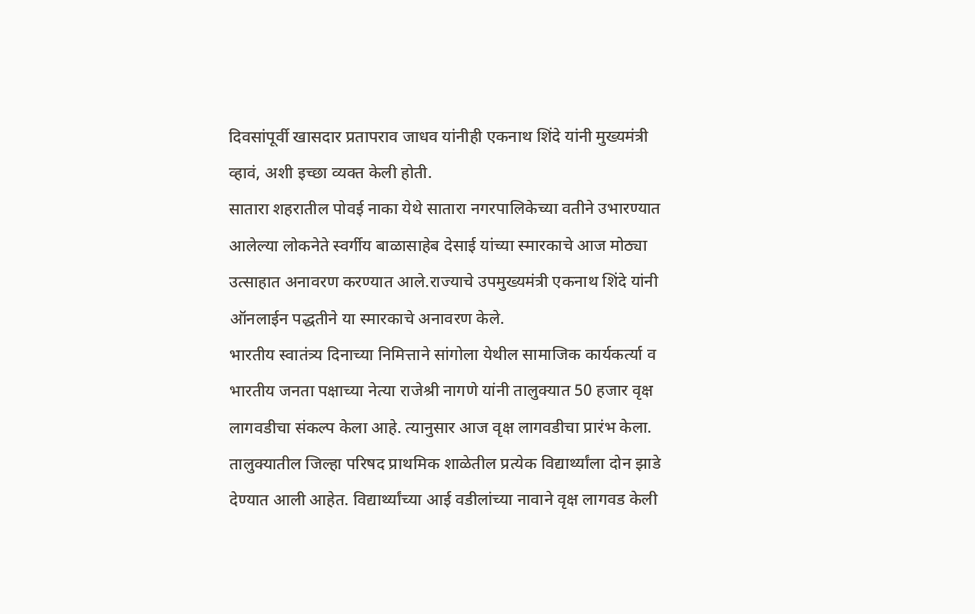दिवसांपूर्वी खासदार प्रतापराव जाधव यांनीही एकनाथ शिंदे यांनी मुख्यमंत्री व्हावं, अशी इच्छा व्यक्त केली होती.
सातारा शहरातील पोवई नाका येथे सातारा नगरपालिकेच्या वतीने उभारण्यात आलेल्या लोकनेते स्वर्गीय बाळासाहेब देसाई यांच्या स्मारकाचे आज मोठ्या उत्साहात अनावरण करण्यात आले.राज्याचे उपमुख्यमंत्री एकनाथ शिंदे यांनी ऑनलाईन पद्धतीने या स्मारकाचे अनावरण केले.
भारतीय स्वातंत्र्य दिनाच्या निमित्ताने सांगोला येथील सामाजिक कार्यकर्त्या व भारतीय जनता पक्षाच्या नेत्या राजेश्री नागणे यांनी तालुक्यात 50 हजार वृक्ष लागवडीचा संकल्प केला आहे. त्यानुसार आज वृक्ष लागवडीचा प्रारंभ केला. तालुक्यातील जिल्हा परिषद प्राथमिक शाळेतील प्रत्येक विद्यार्थ्यांला दोन झाडे देण्यात आली आहेत. विद्यार्थ्यांच्या आई वडीलांच्या नावाने वृक्ष लागवड केली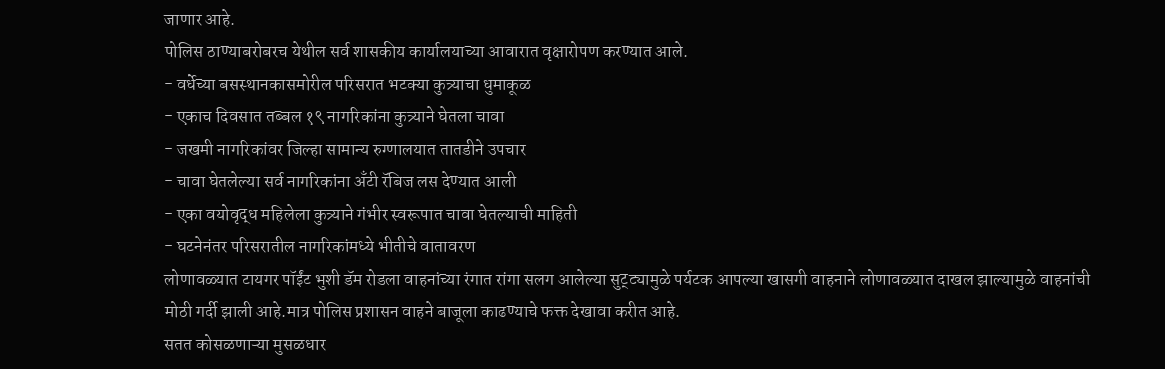जाणार आहे.
पोलिस ठाण्याबरोबरच येथील सर्व शासकीय कार्यालयाच्या आवारात वृक्षारोपण करण्यात आले.
- वर्धेच्या बसस्थानकासमोरील परिसरात भटक्या कुत्र्याचा धुमाकूळ
- एकाच दिवसात तब्बल १९ नागरिकांना कुत्र्याने घेतला चावा
- जखमी नागरिकांवर जिल्हा सामान्य रुग्णालयात तातडीने उपचार
- चावा घेतलेल्या सर्व नागरिकांना अँटी रॅबिज लस देण्यात आली
- एका वयोवृद्ध महिलेला कुत्र्याने गंभीर स्वरूपात चावा घेतल्याची माहिती
- घटनेनंतर परिसरातील नागरिकांमध्ये भीतीचे वातावरण
लोणावळ्यात टायगर पॉईंट भुशी डॅम रोडला वाहनांच्या रंगात रांगा सलग आलेल्या सुट्ट्यामुळे पर्यटक आपल्या खासगी वाहनाने लोणावळ्यात दाखल झाल्यामुळे वाहनांची मोठी गर्दी झाली आहे.मात्र पोलिस प्रशासन वाहने बाजूला काढण्याचे फक्त देखावा करीत आहे.
सतत कोसळणाऱ्या मुसळधार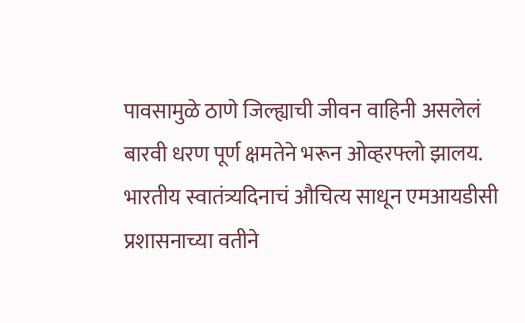पावसामुळे ठाणे जिल्ह्याची जीवन वाहिनी असलेलं बारवी धरण पूर्ण क्षमतेने भरून ओव्हरफ्लो झालय. भारतीय स्वातंत्र्यदिनाचं औचित्य साधून एमआयडीसी प्रशासनाच्या वतीने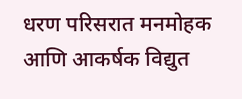धरण परिसरात मनमोहक आणि आकर्षक विद्युत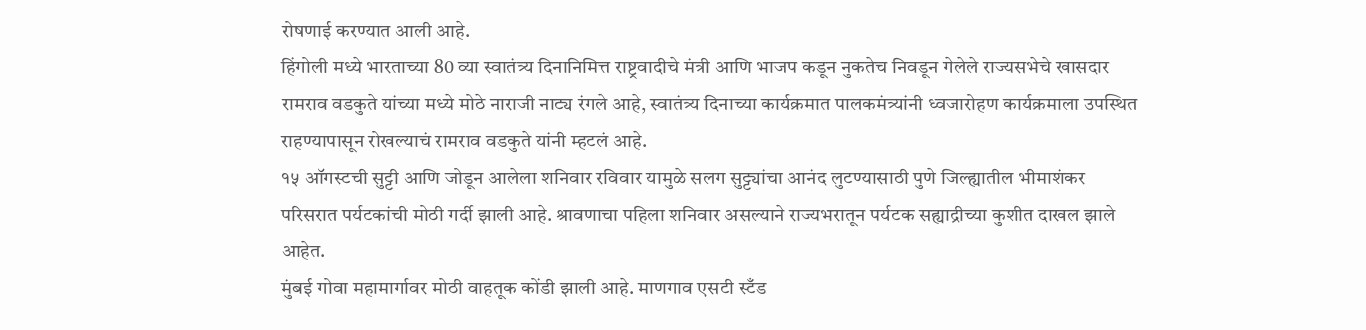रोषणाई करण्यात आली आहे.
हिंगोली मध्ये भारताच्या 80 व्या स्वातंत्र्य दिनानिमित्त राष्ट्रवादीचे मंत्री आणि भाजप कडून नुकतेच निवडून गेलेले राज्यसभेचे खासदार रामराव वडकुते यांच्या मध्ये मोठे नाराजी नाट्य रंगले आहे, स्वातंत्र्य दिनाच्या कार्यक्रमात पालकमंत्र्यांनी ध्वजारोहण कार्यक्रमाला उपस्थित राहण्यापासून रोखल्याचं रामराव वडकुते यांनी म्हटलं आहे.
१५ ऑगस्टची सुट्टी आणि जोडून आलेला शनिवार रविवार यामुळे सलग सुट्ट्यांचा आनंद लुटण्यासाठी पुणे जिल्ह्यातील भीमाशंकर परिसरात पर्यटकांची मोठी गर्दी झाली आहे. श्रावणाचा पहिला शनिवार असल्याने राज्यभरातून पर्यटक सह्याद्रीच्या कुशीत दाखल झाले आहेत.
मुंबई गोवा महामार्गावर मोठी वाहतूक कोंडी झाली आहे. माणगाव एसटी स्टँड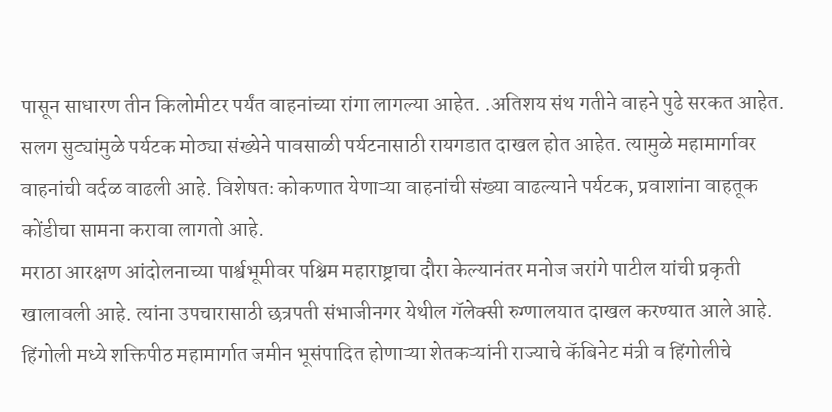पासून साधारण तीन किलोमीटर पर्यंत वाहनांच्या रांगा लागल्या आहेत. .अतिशय संथ गतीने वाहने पुढे सरकत आहेत. सलग सुट्यांमुळे पर्यटक मोठ्या संख्येने पावसाळी पर्यटनासाठी रायगडात दाखल होत आहेत. त्यामुळे महामार्गावर वाहनांची वर्दळ वाढली आहे. विशेषतः कोकणात येणाऱ्या वाहनांची संख्या वाढल्याने पर्यटक, प्रवाशांना वाहतूक कोंडीचा सामना करावा लागतो आहे.
मराठा आरक्षण आंदोलनाच्या पार्श्वभूमीवर पश्चिम महाराष्ट्राचा दौरा केल्यानंतर मनोज जरांगे पाटील यांची प्रकृती खालावली आहे. त्यांना उपचारासाठी छत्रपती संभाजीनगर येथील गॅलेक्सी रुग्णालयात दाखल करण्यात आले आहे.
हिंगोली मध्ये शक्तिपीठ महामार्गात जमीन भूसंपादित होणाऱ्या शेतकऱ्यांनी राज्याचे कॅबिनेट मंत्री व हिंगोलीचे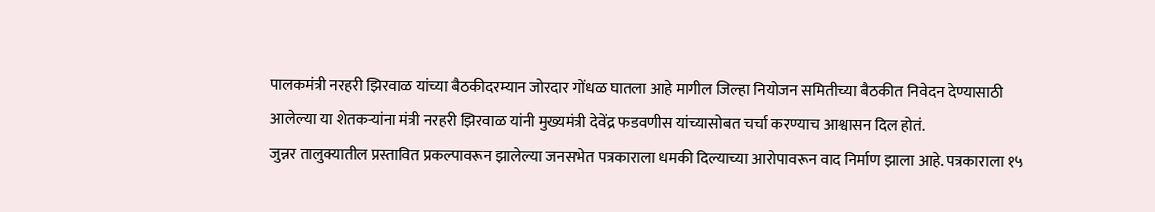पालकमंत्री नरहरी झिरवाळ यांच्या बैठकीदरम्यान जोरदार गोंधळ घातला आहे मागील जिल्हा नियोजन समितीच्या बैठकीत निवेदन देण्यासाठी आलेल्या या शेतकऱ्यांना मंत्री नरहरी झिरवाळ यांनी मुख्यमंत्री देवेंद्र फडवणीस यांच्यासोबत चर्चा करण्याच आश्वासन दिल होतं.
जुन्नर तालुक्यातील प्रस्तावित प्रकल्पावरून झालेल्या जनसभेत पत्रकाराला धमकी दिल्याच्या आरोपावरून वाद निर्माण झाला आहे. पत्रकाराला १५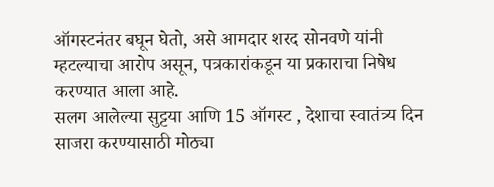ऑगस्टनंतर बघून घेतो, असे आमदार शरद सोनवणे यांनी म्हटल्याचा आरोप असून, पत्रकारांकडून या प्रकाराचा निषेध करण्यात आला आहे.
सलग आलेल्या सुट्टया आणि 15 ऑगस्ट , देशाचा स्वातंत्र्य दिन साजरा करण्यासाठी मोठ्या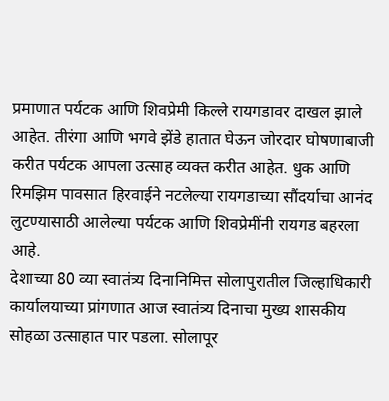प्रमाणात पर्यटक आणि शिवप्रेमी किल्ले रायगडावर दाखल झाले आहेत. तीरंगा आणि भगवे झेंडे हातात घेऊन जोरदार घोषणाबाजी करीत पर्यटक आपला उत्साह व्यक्त करीत आहेत. धुक आणि रिमझिम पावसात हिरवाईने नटलेल्या रायगडाच्या सौंदर्याचा आनंद लुटण्यासाठी आलेल्या पर्यटक आणि शिवप्रेमींनी रायगड बहरला आहे.
देशाच्या 80 व्या स्वातंत्र्य दिनानिमित्त सोलापुरातील जिल्हाधिकारी कार्यालयाच्या प्रांगणात आज स्वातंत्र्य दिनाचा मुख्य शासकीय सोहळा उत्साहात पार पडला. सोलापूर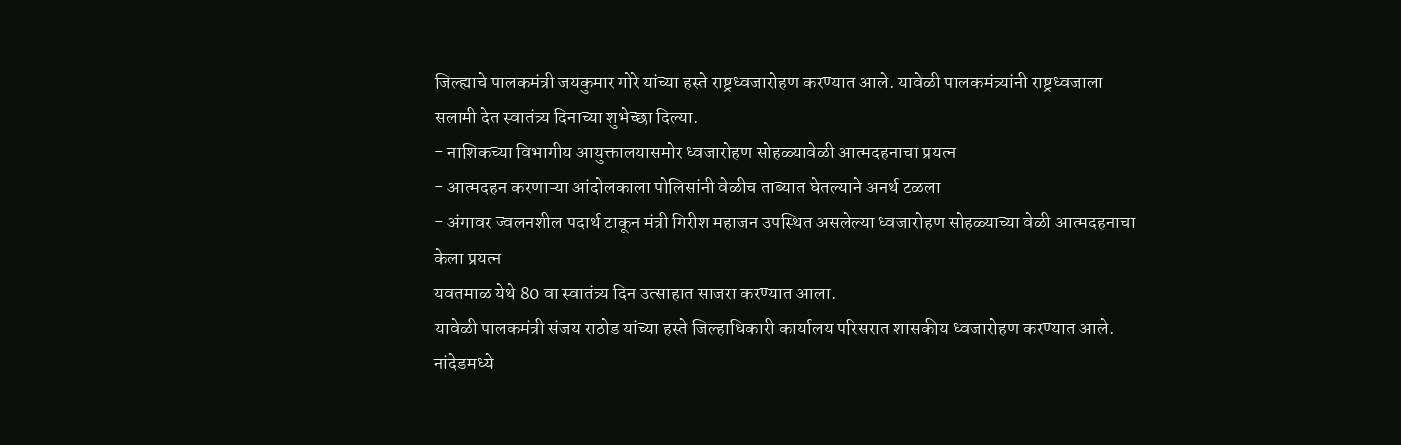जिल्ह्याचे पालकमंत्री जयकुमार गोरे यांच्या हस्ते राष्ट्रध्वजारोहण करण्यात आले. यावेळी पालकमंत्र्यांनी राष्ट्रध्वजाला सलामी देत स्वातंत्र्य दिनाच्या शुभेच्छा दिल्या.
- नाशिकच्या विभागीय आयुक्तालयासमोर ध्वजारोहण सोहळ्यावेळी आत्मदहनाचा प्रयत्न
- आत्मदहन करणाऱ्या आंदोलकाला पोलिसांनी वेळीच ताब्यात घेतल्याने अनर्थ टळला
- अंगावर ज्वलनशील पदार्थ टाकून मंत्री गिरीश महाजन उपस्थित असलेल्या ध्वजारोहण सोहळ्याच्या वेळी आत्मदहनाचा केला प्रयत्न
यवतमाळ येथे 80 वा स्वातंत्र्य दिन उत्साहात साजरा करण्यात आला.
यावेळी पालकमंत्री संजय राठोड यांच्या हस्ते जिल्हाधिकारी कार्यालय परिसरात शासकीय ध्वजारोहण करण्यात आले.
नांदेडमध्ये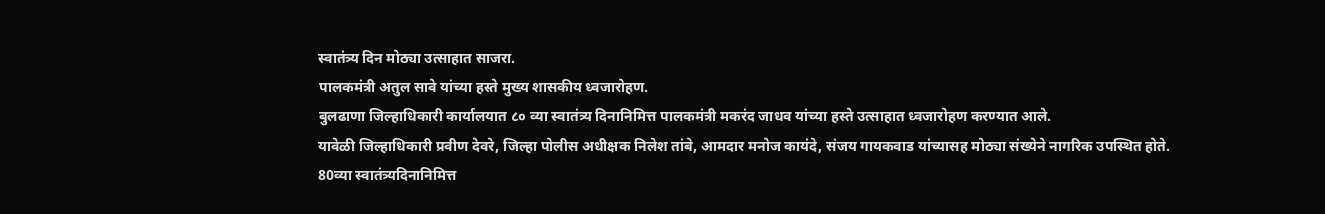स्वातंत्र्य दिन मोठ्या उत्साहात साजरा.
पालकमंत्री अतुल सावे यांच्या हस्ते मुख्य शासकीय ध्वजारोहण.
बुलढाणा जिल्हाधिकारी कार्यालयात ८० व्या स्वातंत्र्य दिनानिमित्त पालकमंत्री मकरंद जाधव यांच्या हस्ते उत्साहात ध्वजारोहण करण्यात आले.
यावेळी जिल्हाधिकारी प्रवीण देवरे, जिल्हा पोलीस अधीक्षक निलेश तांबे, आमदार मनोज कायंदे, संजय गायकवाड यांच्यासह मोठ्या संख्येने नागरिक उपस्थित होते.
80व्या स्वातंत्र्यदिनानिमित्त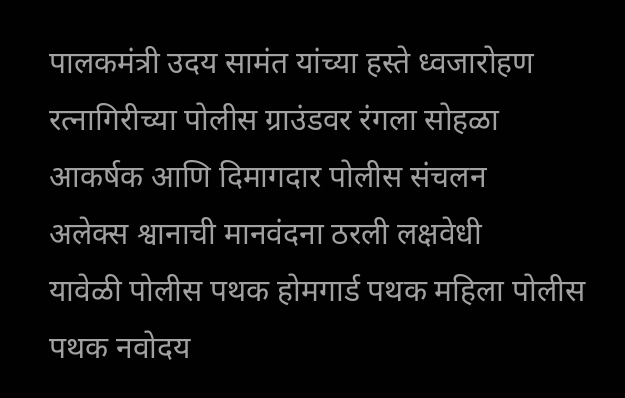पालकमंत्री उदय सामंत यांच्या हस्ते ध्वजारोहण
रत्नागिरीच्या पोलीस ग्राउंडवर रंगला सोहळा
आकर्षक आणि दिमागदार पोलीस संचलन
अलेक्स श्वानाची मानवंदना ठरली लक्षवेधी
यावेळी पोलीस पथक होमगार्ड पथक महिला पोलीस पथक नवोदय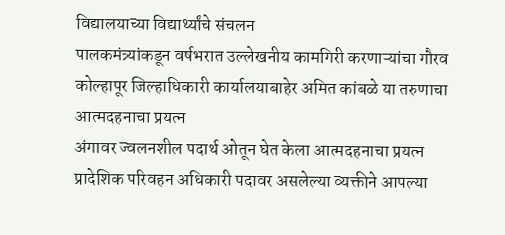विद्यालयाच्या विद्यार्थ्यांचे संचलन
पालकमंत्र्यांकडून वर्षभरात उल्लेखनीय कामगिरी करणाऱ्यांचा गौरव
कोल्हापूर जिल्हाधिकारी कार्यालयाबाहेर अमित कांबळे या तरुणाचा आत्मदहनाचा प्रयत्न
अंगावर ज्वलनशील पदार्थ ओतून घेत केला आत्मदहनाचा प्रयत्न
प्रादेशिक परिवहन अधिकारी पदावर असलेल्या व्यक्तीने आपल्या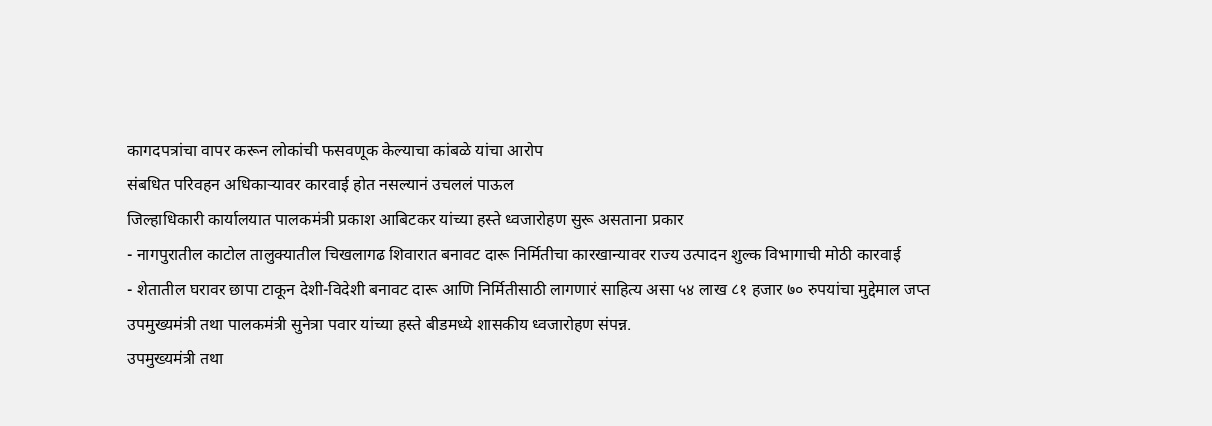कागदपत्रांचा वापर करून लोकांची फसवणूक केल्याचा कांबळे यांचा आरोप
संबधित परिवहन अधिकाऱ्यावर कारवाई होत नसल्यानं उचललं पाऊल
जिल्हाधिकारी कार्यालयात पालकमंत्री प्रकाश आबिटकर यांच्या हस्ते ध्वजारोहण सुरू असताना प्रकार
- नागपुरातील काटोल तालुक्यातील चिखलागढ शिवारात बनावट दारू निर्मितीचा कारखान्यावर राज्य उत्पादन शुल्क विभागाची मोठी कारवाई
- शेतातील घरावर छापा टाकून देशी-विदेशी बनावट दारू आणि निर्मितीसाठी लागणारं साहित्य असा ५४ लाख ८१ हजार ७० रुपयांचा मुद्देमाल जप्त
उपमुख्यमंत्री तथा पालकमंत्री सुनेत्रा पवार यांच्या हस्ते बीडमध्ये शासकीय ध्वजारोहण संपन्न.
उपमुख्यमंत्री तथा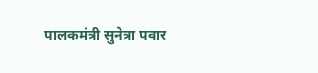पालकमंत्री सुनेत्रा पवार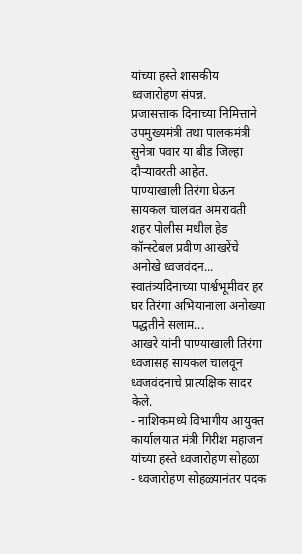यांच्या हस्ते शासकीय ध्वजारोहण संपन्न.
प्रजासत्ताक दिनाच्या निमित्ताने उपमुख्यमंत्री तथा पालकमंत्री सुनेत्रा पवार या बीड जिल्हा दौऱ्यावरती आहेत.
पाण्याखाली तिरंगा घेऊन सायकल चालवत अमरावती शहर पोलीस मधील हेड
कॉन्स्टेबल प्रवीण आखरेंचे अनोखे ध्वजवंदन...
स्वातंत्र्यदिनाच्या पार्श्वभूमीवर हर घर तिरंगा अभियानाला अनोख्या पद्धतीने सलाम...
आखरे यांनी पाण्याखाली तिरंगा ध्वजासह सायकल चालवून ध्वजवंदनाचे प्रात्यक्षिक सादर केले.
- नाशिकमध्ये विभागीय आयुक्त कार्यालयात मंत्री गिरीश महाजन यांच्या हस्ते ध्वजारोहण सोहळा
- ध्वजारोहण सोहळ्यानंतर पदक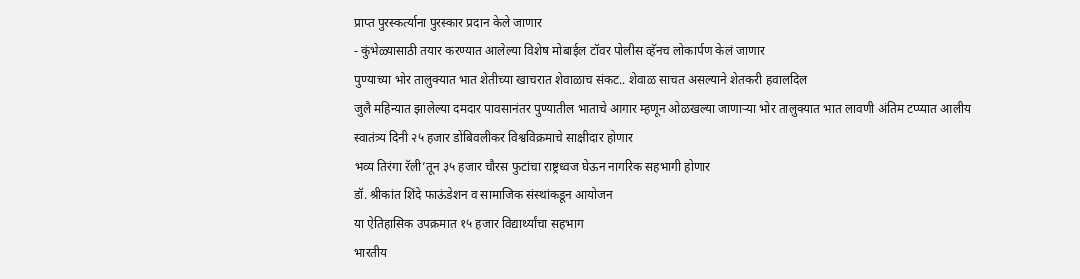प्राप्त पुरस्कर्त्याना पुरस्कार प्रदान केले जाणार
- कुंभेळ्यासाठी तयार करण्यात आलेल्या विशेष मोबाईल टॉवर पोलीस व्हॅनच लोकार्पण केलं जाणार
पुण्याच्या भोर तालुक्यात भात शेतीच्या खाचरात शेवाळाच संकट.. शेवाळ साचत असल्याने शेतकरी हवालदिल
जुलै महिन्यात झालेल्या दमदार पावसानंतर पुण्यातील भाताचे आगार म्हणून ओळखल्या जाणाऱ्या भोर तालुक्यात भात लावणी अंतिम टप्प्यात आलीय
स्वातंत्र्य दिनी २५ हजार डोंबिवलीकर विश्वविक्रमाचे साक्षीदार होणार
भव्य तिरंगा रॅली’तून ३५ हजार चौरस फुटांचा राष्ट्रध्वज घेऊन नागरिक सहभागी होणार
डॉ. श्रीकांत शिंदे फाऊंडेशन व सामाजिक संस्थांकडून आयोजन
या ऐतिहासिक उपक्रमात १५ हजार विद्यार्थ्यांचा सहभाग
भारतीय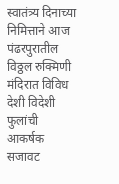स्वातंत्र्य दिनाच्या निमित्ताने आज पंढरपुरातील विठ्ठल रुक्मिणी मंदिरात विविध देशी विदेशी फुलांची आकर्षक सजावट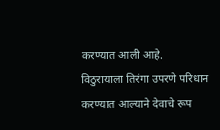करण्यात आली आहे.
विठुरायाला तिरंगा उपरणे परिधान करण्यात आल्याने देवाचे रूप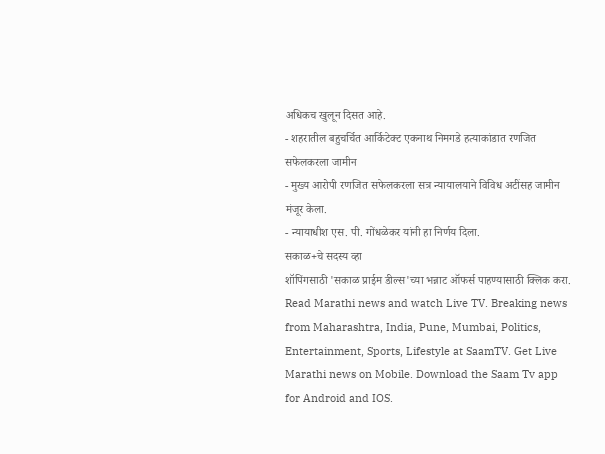अधिकच खुलून दिसत आहे.
- शहरातील बहुचर्चित आर्किटेक्ट एकनाथ निमगडे हत्याकांडात रणजित सफेलकरला जामीन
- मुख्य आरोपी रणजित सफेलकरला सत्र न्यायालयाने विविध अटींसह जामीन मंजूर केला.
- न्यायाधीश एस. पी. गोंधळेकर यांनी हा निर्णय दिला.
सकाळ+चे सदस्य व्हा
शॉपिंगसाठी 'सकाळ प्राईम डील्स'च्या भन्नाट ऑफर्स पाहण्यासाठी क्लिक करा.
Read Marathi news and watch Live TV. Breaking news from Maharashtra, India, Pune, Mumbai, Politics, Entertainment, Sports, Lifestyle at SaamTV. Get Live Marathi news on Mobile. Download the Saam Tv app for Android and IOS.